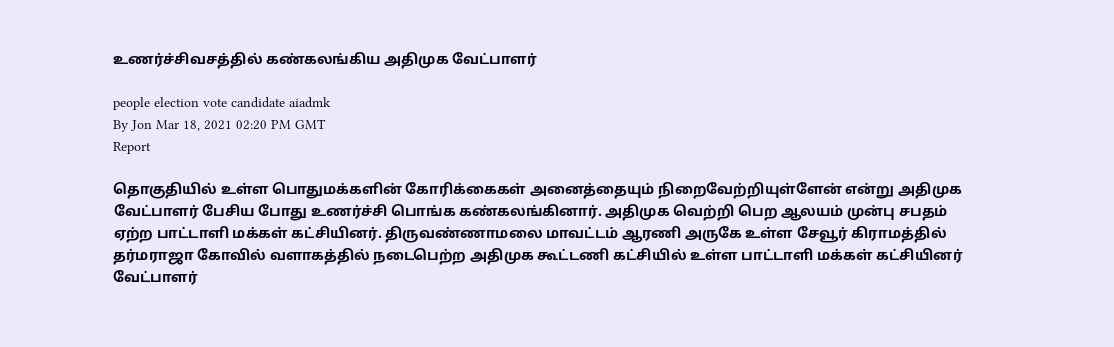உணர்ச்சிவசத்தில் கண்கலங்கிய அதிமுக வேட்பாளர்

people election vote candidate aiadmk
By Jon Mar 18, 2021 02:20 PM GMT
Report

தொகுதியில் உள்ள பொதுமக்களின் கோரிக்கைகள் அனைத்தையும் நிறைவேற்றியுள்ளேன் என்று அதிமுக வேட்பாளர் பேசிய போது உணர்ச்சி பொங்க கண்கலங்கினார். அதிமுக வெற்றி பெற ஆலயம் முன்பு சபதம் ஏற்ற பாட்டாளி மக்கள் கட்சியினர். திருவண்ணாமலை மாவட்டம் ஆரணி அருகே உள்ள சேவூர் கிராமத்தில் தர்மராஜா கோவில் வளாகத்தில் நடைபெற்ற அதிமுக கூட்டணி கட்சியில் உள்ள பாட்டாளி மக்கள் கட்சியினர் வேட்பாளர்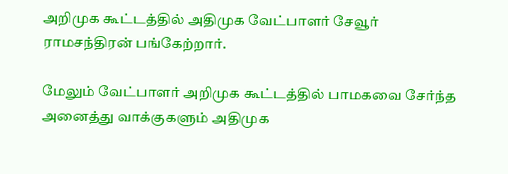அறிமுக கூட்டத்தில் அதிமுக வேட்பாளர் சேவூர் ராமசந்திரன் பங்கேற்றார்.

மேலும் வேட்பாளர் அறிமுக கூட்டத்தில் பாமகவை சேர்ந்த அனைத்து வாக்குகளும் அதிமுக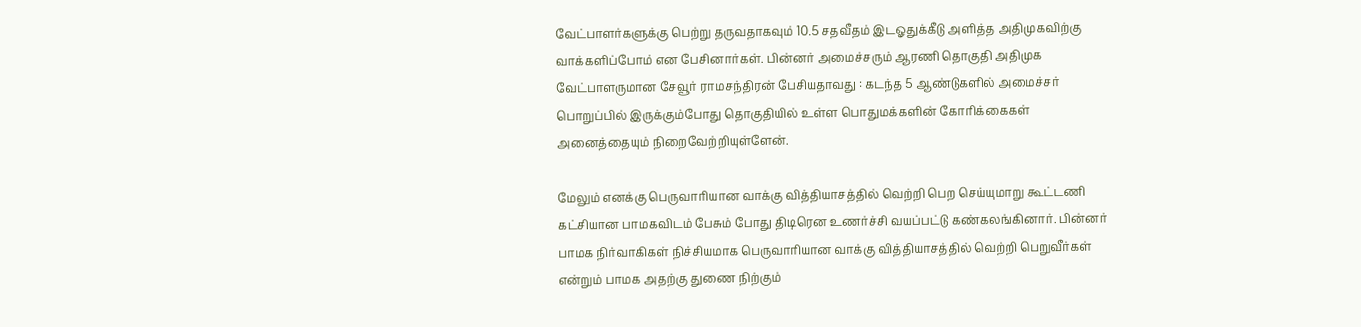வேட்பாளர்களுக்கு பெற்று தருவதாகவும் 10.5 சதவீதம் இடஓதுக்கீடு அளித்த அதிமுகவிற்கு வாக்களிப்போம் என பேசினார்கள். பின்னர் அமைச்சரும் ஆரணி தொகுதி அதிமுக வேட்பாளருமான சேவூர் ராமசந்திரன் பேசியதாவது : கடந்த 5 ஆண்டுகளில் அமைச்சர் பொறுப்பில் இருக்கும்போது தொகுதியில் உள்ள பொதுமக்களின் கோரிக்கைகள் அனைத்தையும் நிறைவேற்றியுள்ளேன்.

மேலும் எனக்கு பெருவாரியான வாக்கு வித்தியாசத்தில் வெற்றி பெற செய்யுமாறு கூட்டணி கட்சியான பாமகவிடம் பேசும் போது திடிரென உணர்ச்சி வயப்பட்டு கண்கலங்கினார். பின்னர் பாமக நிர்வாகிகள் நிச்சியமாக பெருவாரியான வாக்கு வித்தியாசத்தில் வெற்றி பெறுவீர்கள் என்றும் பாமக அதற்கு துணை நிற்கும்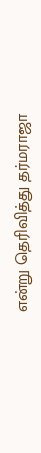என்று தெரிவித்து தர்மராஜா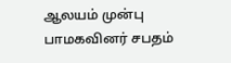ஆலயம் முன்பு பாமகவினர் சபதம்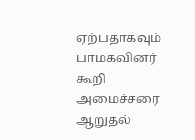ஏற்பதாகவும் பாமகவினர் கூறி அமைச்சரை ஆறுதல்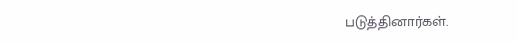படுத்தினார்கள்.